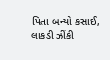પિતા બન્યો કસાઈ, લાકડી ઝીંકી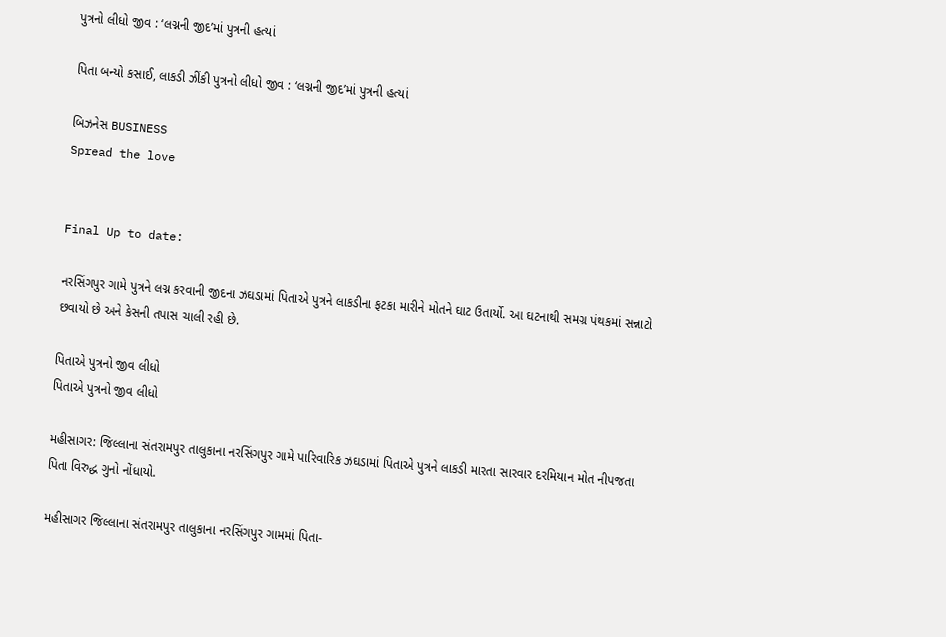પુત્રનો લીધો જીવ : ‘લગ્નની જીદ’માં પુત્રની હત્યાં

પિતા બન્યો કસાઈ, લાકડી ઝીંકી પુત્રનો લીધો જીવ : ‘લગ્નની જીદ’માં પુત્રની હત્યાં

બિઝનેસ BUSINESS
Spread the love


Final Up to date:

નરસિંગપુર ગામે પુત્રને લગ્ન કરવાની જીદના ઝઘડામાં પિતાએ પુત્રને લાકડીના ફટકા મારીને મોતને ઘાટ ઉતાર્યો. આ ઘટનાથી સમગ્ર પંથકમાં સન્નાટો છવાયો છે અને કેસની તપાસ ચાલી રહી છે.

પિતાએ પુત્રનો જીવ લીધો
પિતાએ પુત્રનો જીવ લીધો

મહીસાગર: જિલ્લાના સંતરામપુર તાલુકાના નરસિંગપુર ગામે પારિવારિક ઝઘડામાં પિતાએ પુત્રને લાકડી મારતા સારવાર દરમિયાન મોત નીપજતા પિતા વિરુદ્ધ ગુનો નોંધાયો.

મહીસાગર જિલ્લાના સંતરામપુર તાલુકાના નરસિંગપુર ગામમાં પિતા-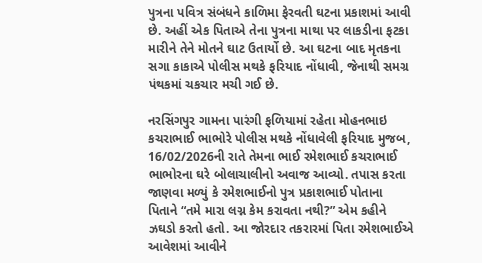પુત્રના પવિત્ર સંબંધને કાળિમા ફેરવતી ઘટના પ્રકાશમાં આવી છે. અહીં એક પિતાએ તેના પુત્રના માથા પર લાકડીના ફટકા મારીને તેને મોતને ઘાટ ઉતાર્યો છે. આ ઘટના બાદ મૃતકના સગા કાકાએ પોલીસ મથકે ફરિયાદ નોંધાવી, જેનાથી સમગ્ર પંથકમાં ચકચાર મચી ગઈ છે.

નરસિંગપુર ગામના પારંગી ફળિયામાં રહેતા મોહનભાઇ કચરાભાઈ ભાભોરે પોલીસ મથકે નોંધાવેલી ફરિયાદ મુજબ, 16/02/2026ની રાતે તેમના ભાઈ રમેશભાઈ કચરાભાઈ ભાભોરના ઘરે બોલાચાલીનો અવાજ આવ્યો. તપાસ કરતા જાણવા મળ્યું કે રમેશભાઈનો પુત્ર પ્રકાશભાઈ પોતાના પિતાને “તમે મારા લગ્ન કેમ કરાવતા નથી?” એમ કહીને ઝઘડો કરતો હતો. આ જોરદાર તકરારમાં પિતા રમેશભાઈએ આવેશમાં આવીને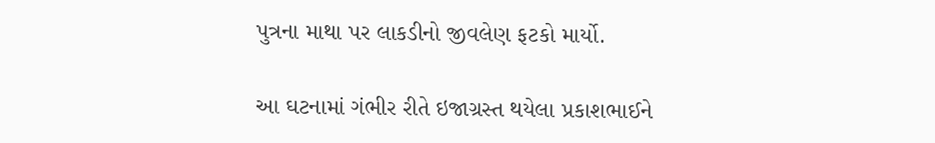પુત્રના માથા પર લાકડીનો જીવલેણ ફટકો માર્યો.

આ ઘટનામાં ગંભીર રીતે ઇજાગ્રસ્ત થયેલા પ્રકાશભાઈને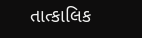તાત્કાલિક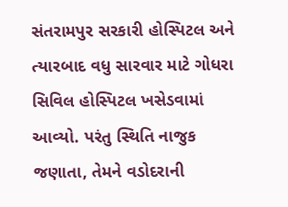સંતરામપુર સરકારી હોસ્પિટલ અને ત્યારબાદ વધુ સારવાર માટે ગોધરા સિવિલ હોસ્પિટલ ખસેડવામાં આવ્યો. પરંતુ સ્થિતિ નાજુક જણાતા, તેમને વડોદરાની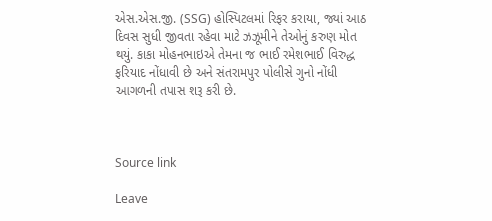એસ.એસ.જી. (SSG) હોસ્પિટલમાં રિફર કરાયા, જ્યાં આઠ દિવસ સુધી જીવતા રહેવા માટે ઝઝૂમીને તેઓનું કરુણ મોત થયું. કાકા મોહનભાઇએ તેમના જ ભાઈ રમેશભાઈ વિરુદ્ધ ફરિયાદ નોંધાવી છે અને સંતરામપુર પોલીસે ગુનો નોંધી આગળની તપાસ શરૂ કરી છે.



Source link

Leave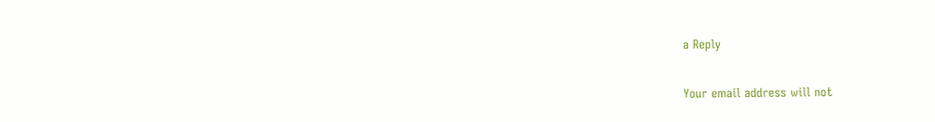a Reply

Your email address will not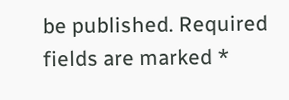be published. Required fields are marked *